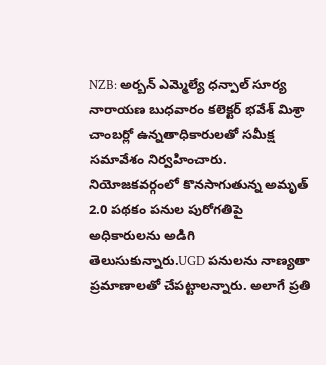NZB: అర్బన్ ఎమ్మెల్యే ధన్పాల్ సూర్య నారాయణ బుధవారం కలెక్టర్ భవేశ్ మిశ్రా చాంబర్లో ఉన్నతాధికారులతో సమీక్ష సమావేశం నిర్వహించారు. నియోజకవర్గంలో కొనసాగుతున్న అమృత్ 2.0 పథకం పనుల పురోగతిపై అధికారులను అడిగి తెలుసుకున్నారు.UGD పనులను నాణ్యతా ప్రమాణాలతో చేపట్టాలన్నారు. అలాగే ప్రతి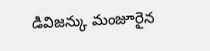డివిజన్కు మంజూరైన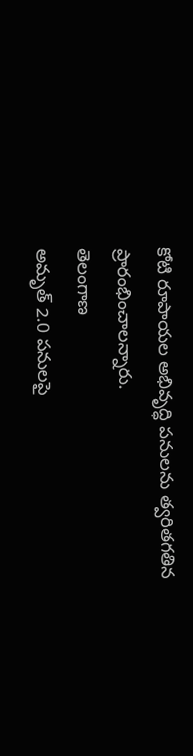కోటి రూపాయల అభివృద్ధి పనులను త్వరితగతిన ప్రారంభించాలన్నారు.
తెలంగాణ
అమృత్ 2.0 పనులపై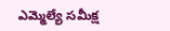ఎమ్మెల్యే సమీక్ష